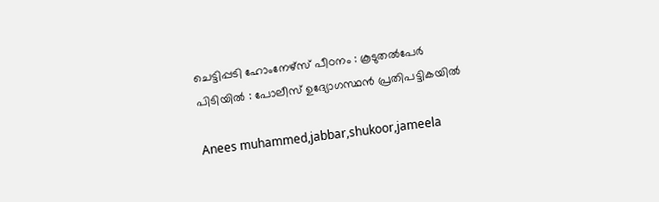ചെട്ടിപ്പടി ഹോംനേഴ്‌സ് പീഠനം : കൂടുതല്‍പേര്‍ പിടിയില്‍ : പോലീസ് ഉദ്യോഗസ്ഥന്‍ പ്രതിപട്ടികയില്‍

Anees muhammed,jabbar,shukoor,jameela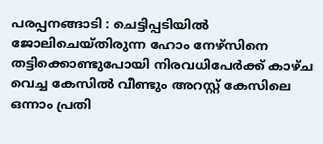പരപ്പനങ്ങാടി : ചെട്ടിപ്പടിയില്‍ ജോലിചെയ്തിരുന്ന ഹോം നേഴ്‌സിനെ തട്ടിക്കൊണ്ടുപോയി നിരവധിപേര്‍ക്ക് കാഴ്ച വെച്ച കേസില്‍ വീണ്ടും അറസ്റ്റ് കേസിലെ ഒന്നാം പ്രതി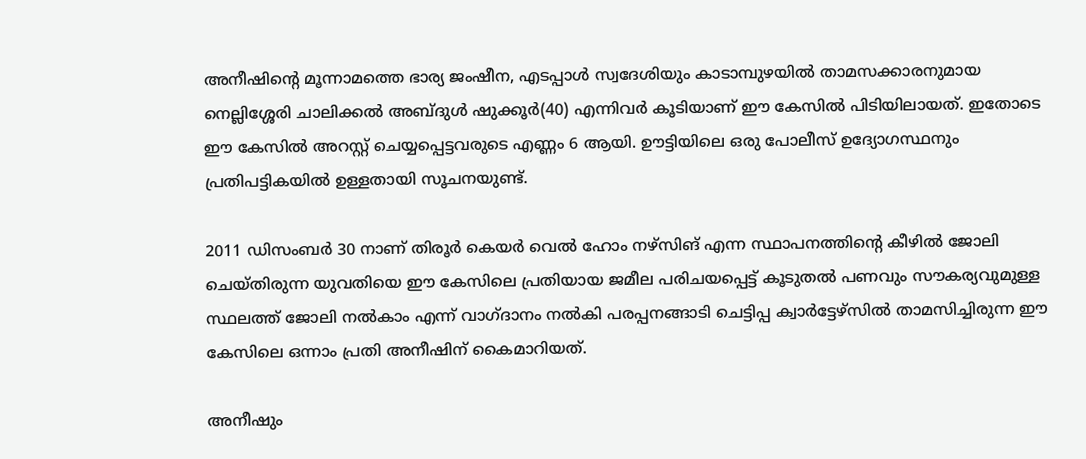അനീഷിന്റെ മൂന്നാമത്തെ ഭാര്യ ജംഷീന, എടപ്പാള്‍ സ്വദേശിയും കാടാമ്പുഴയില്‍ താമസക്കാരനുമായ നെല്ലിശ്ശേരി ചാലിക്കല്‍ അബ്ദുള്‍ ഷുക്കൂര്‍(40) എന്നിവര്‍ കൂടിയാണ് ഈ കേസില്‍ പിടിയിലായത്. ഇതോടെ ഈ കേസില്‍ അറസ്റ്റ് ചെയ്യപ്പെട്ടവരുടെ എണ്ണം 6 ആയി. ഊട്ടിയിലെ ഒരു പോലീസ് ഉദ്യോഗസ്ഥനും പ്രതിപട്ടികയില്‍ ഉള്ളതായി സൂചനയുണ്ട്.

2011 ഡിസംബര്‍ 30 നാണ് തിരൂര്‍ കെയര്‍ വെല്‍ ഹോം നഴ്‌സിങ് എന്ന സ്ഥാപനത്തിന്റെ കീഴില്‍ ജോലി ചെയ്തിരുന്ന യുവതിയെ ഈ കേസിലെ പ്രതിയായ ജമീല പരിചയപ്പെട്ട് കൂടുതല്‍ പണവും സൗകര്യവുമുള്ള സ്ഥലത്ത് ജോലി നല്‍കാം എന്ന് വാഗ്ദാനം നല്‍കി പരപ്പനങ്ങാടി ചെട്ടിപ്പ ക്വാര്‍ട്ടേഴ്‌സില്‍ താമസിച്ചിരുന്ന ഈ കേസിലെ ഒന്നാം പ്രതി അനീഷിന് കൈമാറിയത്.

അനീഷും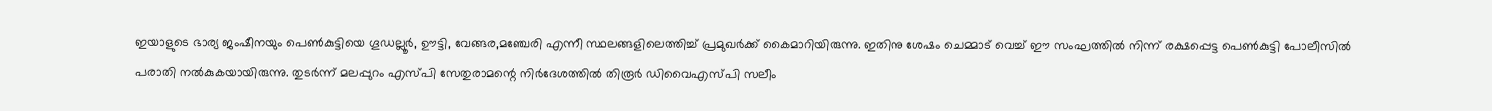ഇയാളുടെ ഭാര്യ ജംഷീനയും പെണ്‍കുട്ടിയെ ഗൂഡല്ലൂര്‍, ഊട്ടി, വേങ്ങര,മഞ്ചേരി എന്നീ സ്ഥലങ്ങളിലെത്തിച്ച് പ്രമുഖര്‍ക്ക് കൈമാറിയിരുന്നു. ഇതിനു ശേഷം ചെമ്മാട് വെച്ച് ഈ സംഘത്തില്‍ നിന്ന് രക്ഷപ്പെട്ട പെണ്‍കുട്ടി പോലീസില്‍ പരാതി നല്‍കുകയായിരുന്നു. തുടര്‍ന്ന് മലപ്പുറം എസ്പി സേതുരാമന്റെ നിര്‍ദേശത്തില്‍ തിരൂര്‍ ഡിവൈഎസ്പി സലീം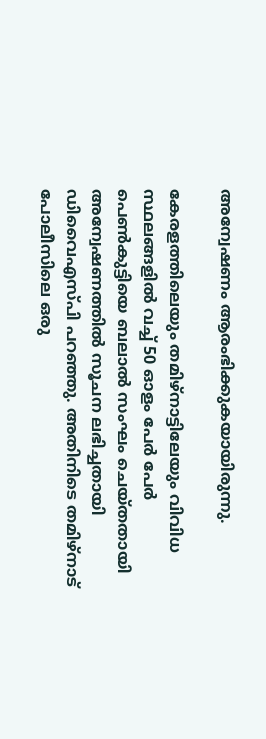അന്വേഷണം ആരംഭിക്കുകയായിരുന്നു.

കേരളത്തിലെയും തമിഴ്‌നാട്ടിലേയും വിവിധ സ്ഥലങ്ങളില്‍ വച്ച് 50 ഓളം പേര്‍ പേര്‍ പെണ്‍കുട്ടിയെ ബലാല്‍ സംഘം ചെയ്തതായി അന്വേഷണത്തില്‍ സൂചന ലഭിച്ചതായി ഡിവൈഎസ്പി പറഞ്ഞു. അതിനിടെ തമിഴ്‌നാട് പോലീസിലെ ഒരു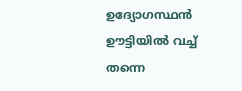ഉദ്യോഗസ്ഥന്‍ ഊട്ടിയില്‍ വച്ച് തന്നെ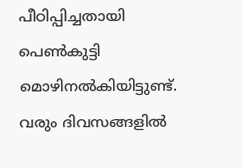പീഠിപ്പിച്ചതായി പെണ്‍കുട്ടി മൊഴിനല്‍കിയിട്ടുണ്ട്. വരും ദിവസങ്ങളില്‍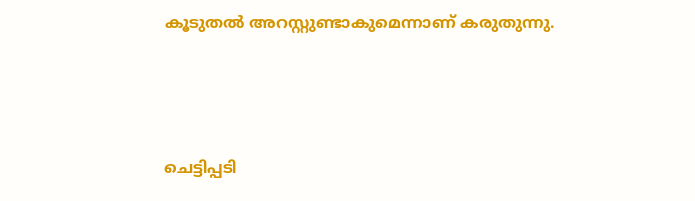കൂടുതല്‍ അറസ്റ്റുണ്ടാകുമെന്നാണ് കരുതുന്നു.



ചെട്ടിപ്പടി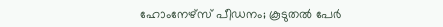ഹോംനേഴ്‌സ് പീഡനം; കൂടുതല്‍ പേര്‍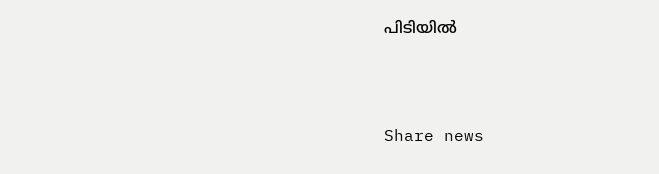പിടിയില്‍



Share news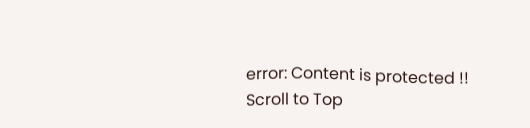error: Content is protected !!
Scroll to Top